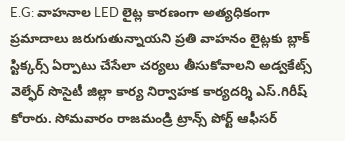E.G: వాహనాల LED లైట్ల కారణంగా అత్యధికంగా ప్రమాదాలు జరుగుతున్నాయని ప్రతి వాహనం లైట్లకు బ్లాక్ స్టిక్కర్స్ ఏర్పాటు చేసేలా చర్యలు తీసుకోవాలని అడ్వకేట్స్ వెల్ఫేర్ సొసైటీ జిల్లా కార్య నిర్వాహక కార్యదర్శి ఎస్.గిరీష్ కోరారు. సోమవారం రాజమండ్రి ట్రాన్స్ పోర్ట్ ఆఫీసర్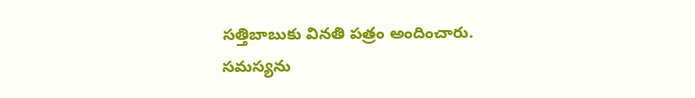సత్తిబాబుకు వినతి పత్రం అందించారు. సమస్యను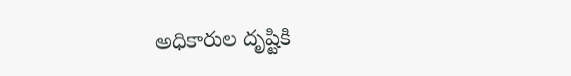అధికారుల దృష్టికి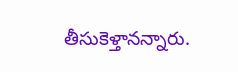తీసుకెళ్తానన్నారు.